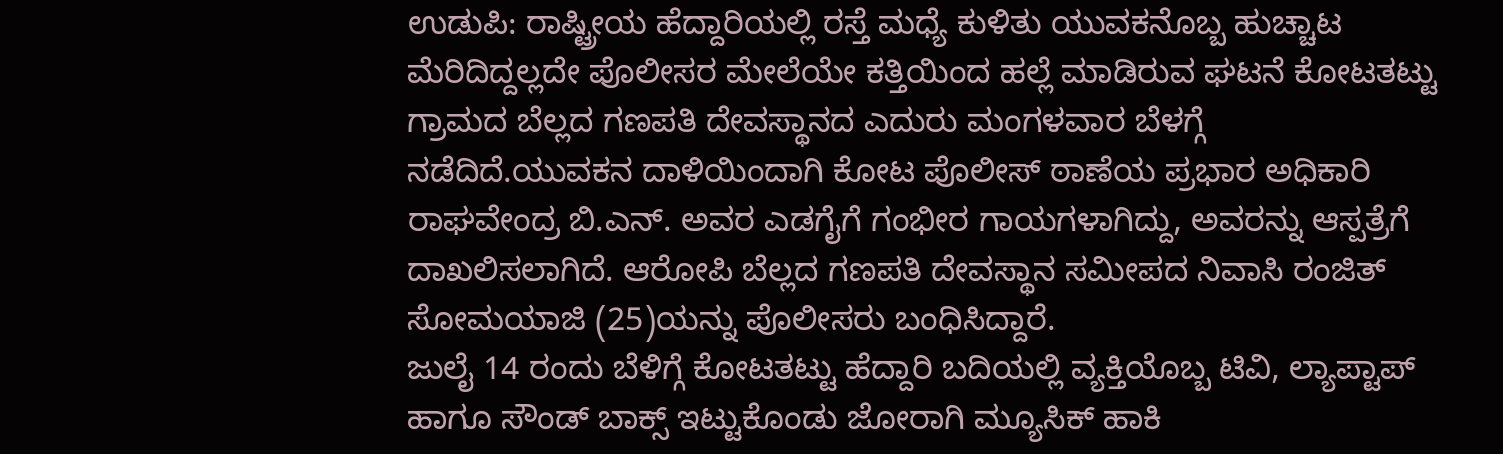ಉಡುಪಿ: ರಾಷ್ಟ್ರೀಯ ಹೆದ್ದಾರಿಯಲ್ಲಿ ರಸ್ತೆ ಮಧ್ಯೆ ಕುಳಿತು ಯುವಕನೊಬ್ಬ ಹುಚ್ಚಾಟ ಮೆರಿದಿದ್ದಲ್ಲದೇ ಪೊಲೀಸರ ಮೇಲೆಯೇ ಕತ್ತಿಯಿಂದ ಹಲ್ಲೆ ಮಾಡಿರುವ ಘಟನೆ ಕೋಟತಟ್ಟು ಗ್ರಾಮದ ಬೆಲ್ಲದ ಗಣಪತಿ ದೇವಸ್ಥಾನದ ಎದುರು ಮಂಗಳವಾರ ಬೆಳಗ್ಗೆ ನಡೆದಿದೆ.ಯುವಕನ ದಾಳಿಯಿಂದಾಗಿ ಕೋಟ ಪೊಲೀಸ್ ಠಾಣೆಯ ಪ್ರಭಾರ ಅಧಿಕಾರಿ ರಾಘವೇಂದ್ರ ಬಿ.ಎನ್. ಅವರ ಎಡಗೈಗೆ ಗಂಭೀರ ಗಾಯಗಳಾಗಿದ್ದು, ಅವರನ್ನು ಆಸ್ಪತ್ರೆಗೆ ದಾಖಲಿಸಲಾಗಿದೆ. ಆರೋಪಿ ಬೆಲ್ಲದ ಗಣಪತಿ ದೇವಸ್ಥಾನ ಸಮೀಪದ ನಿವಾಸಿ ರಂಜಿತ್ ಸೋಮಯಾಜಿ (25)ಯನ್ನು ಪೊಲೀಸರು ಬಂಧಿಸಿದ್ದಾರೆ.
ಜುಲೈ 14 ರಂದು ಬೆಳಿಗ್ಗೆ ಕೋಟತಟ್ಟು ಹೆದ್ದಾರಿ ಬದಿಯಲ್ಲಿ ವ್ಯಕ್ತಿಯೊಬ್ಬ ಟಿವಿ, ಲ್ಯಾಪ್ಟಾಪ್ ಹಾಗೂ ಸೌಂಡ್ ಬಾಕ್ಸ್ ಇಟ್ಟುಕೊಂಡು ಜೋರಾಗಿ ಮ್ಯೂಸಿಕ್ ಹಾಕಿ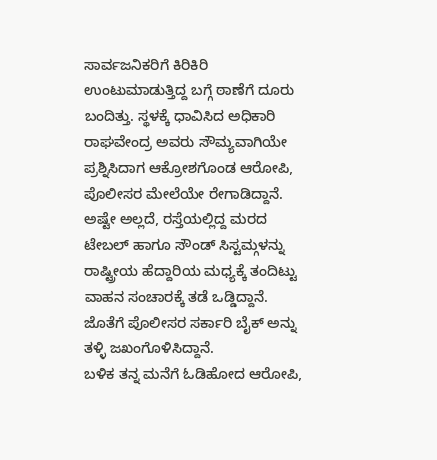ಸಾರ್ವಜನಿಕರಿಗೆ ಕಿರಿಕಿರಿ ಉಂಟುಮಾಡುತ್ತಿದ್ದ ಬಗ್ಗೆ ಠಾಣೆಗೆ ದೂರು ಬಂದಿತ್ತು. ಸ್ಥಳಕ್ಕೆ ಧಾವಿಸಿದ ಅಧಿಕಾರಿ ರಾಘವೇಂದ್ರ ಅವರು ಸೌಮ್ಯವಾಗಿಯೇ ಪ್ರಶ್ನಿಸಿದಾಗ ಆಕ್ರೋಶಗೊಂಡ ಆರೋಪಿ, ಪೊಲೀಸರ ಮೇಲೆಯೇ ರೇಗಾಡಿದ್ದಾನೆ. ಅಷ್ಟೇ ಅಲ್ಲದೆ, ರಸ್ತೆಯಲ್ಲಿದ್ದ ಮರದ ಟೇಬಲ್ ಹಾಗೂ ಸೌಂಡ್ ಸಿಸ್ಟಮ್ಗಳನ್ನು ರಾಷ್ಟ್ರೀಯ ಹೆದ್ದಾರಿಯ ಮಧ್ಯಕ್ಕೆ ತಂದಿಟ್ಟು ವಾಹನ ಸಂಚಾರಕ್ಕೆ ತಡೆ ಒಡ್ಡಿದ್ದಾನೆ. ಜೊತೆಗೆ ಪೊಲೀಸರ ಸರ್ಕಾರಿ ಬೈಕ್ ಅನ್ನು ತಳ್ಳಿ ಜಖಂಗೊಳಿಸಿದ್ದಾನೆ.
ಬಳಿಕ ತನ್ನ ಮನೆಗೆ ಓಡಿಹೋದ ಆರೋಪಿ,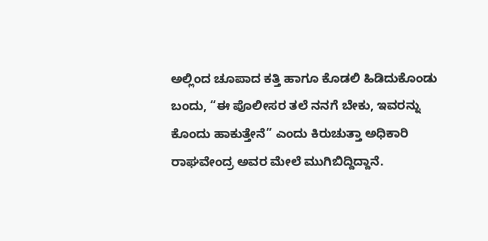ಅಲ್ಲಿಂದ ಚೂಪಾದ ಕತ್ತಿ ಹಾಗೂ ಕೊಡಲಿ ಹಿಡಿದುಕೊಂಡು ಬಂದು, “ಈ ಪೊಲೀಸರ ತಲೆ ನನಗೆ ಬೇಕು, ಇವರನ್ನು ಕೊಂದು ಹಾಕುತ್ತೇನೆ” ಎಂದು ಕಿರುಚುತ್ತಾ ಅಧಿಕಾರಿ ರಾಘವೇಂದ್ರ ಅವರ ಮೇಲೆ ಮುಗಿಬಿದ್ದಿದ್ದಾನೆ.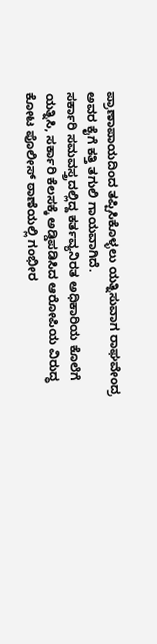ಪ್ರಾಣಾಪಾಯದಿಂದ ತಪ್ಪಿಸಿಕೊಳ್ಳಲು ಯತ್ನಿಸುವಾಗ ರಾಘವೇಂದ್ರ ಅವರ ಕೈಗೆ ಕತ್ತಿ ತಗುಲಿ ಗಾಯವಾಗಿದೆ.
ಸರ್ಕಾರಿ ಸಮವಸ್ತ್ರದಲ್ಲಿದ್ದ ಕರ್ತವ್ಯನಿರತ ಅಧಿಕಾರಿಯ ಕೊಲೆಗೆ ಯತ್ನಿಸಿ, ಸರ್ಕಾರಿ ಕೆಲಸಕ್ಕೆ ಅಡ್ಡಿಪಡಿಸಿದ ಆರೋಪಿಯ ವಿರುದ್ಧ ಕೋಟ ಪೊಲೀಸ್ ಠಾಣೆಯಲ್ಲಿ ಗಂಭೀರ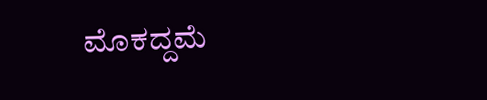ಮೊಕದ್ದಮೆ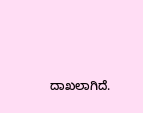ದಾಖಲಾಗಿದೆ.